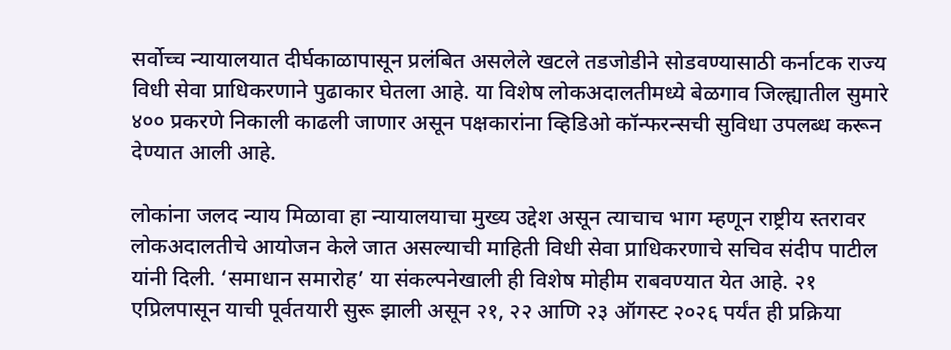सर्वोच्च न्यायालयात दीर्घकाळापासून प्रलंबित असलेले खटले तडजोडीने सोडवण्यासाठी कर्नाटक राज्य विधी सेवा प्राधिकरणाने पुढाकार घेतला आहे. या विशेष लोकअदालतीमध्ये बेळगाव जिल्ह्यातील सुमारे ४०० प्रकरणे निकाली काढली जाणार असून पक्षकारांना व्हिडिओ कॉन्फरन्सची सुविधा उपलब्ध करून देण्यात आली आहे.

लोकांना जलद न्याय मिळावा हा न्यायालयाचा मुख्य उद्देश असून त्याचाच भाग म्हणून राष्ट्रीय स्तरावर लोकअदालतीचे आयोजन केले जात असल्याची माहिती विधी सेवा प्राधिकरणाचे सचिव संदीप पाटील यांनी दिली. ‘समाधान समारोह’ या संकल्पनेखाली ही विशेष मोहीम राबवण्यात येत आहे. २१ एप्रिलपासून याची पूर्वतयारी सुरू झाली असून २१, २२ आणि २३ ऑगस्ट २०२६ पर्यंत ही प्रक्रिया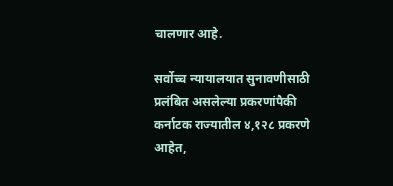चालणार आहे.

सर्वोच्च न्यायालयात सुनावणीसाठी प्रलंबित असलेल्या प्रकरणांपैकी कर्नाटक राज्यातील ४,१२८ प्रकरणे आहेत,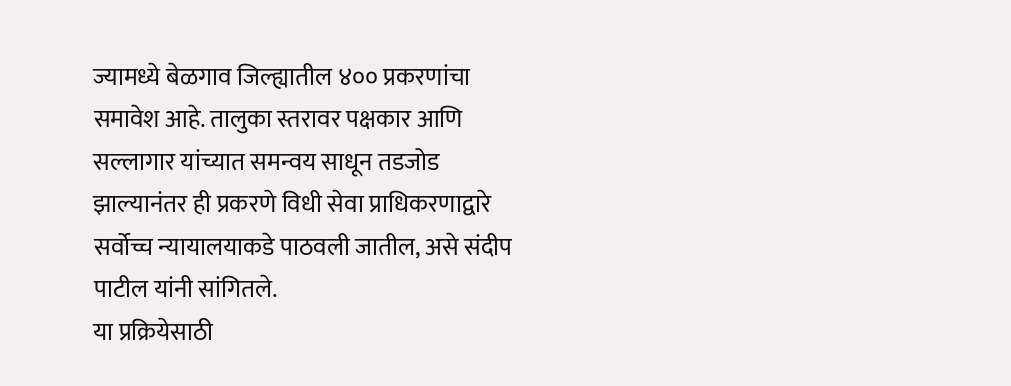ज्यामध्ये बेळगाव जिल्ह्यातील ४०० प्रकरणांचा समावेश आहे. तालुका स्तरावर पक्षकार आणि सल्लागार यांच्यात समन्वय साधून तडजोड झाल्यानंतर ही प्रकरणे विधी सेवा प्राधिकरणाद्वारे सर्वोच्च न्यायालयाकडे पाठवली जातील, असे संदीप पाटील यांनी सांगितले.
या प्रक्रियेसाठी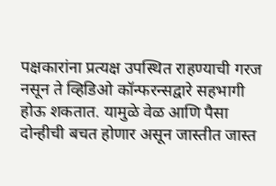पक्षकारांना प्रत्यक्ष उपस्थित राहण्याची गरज नसून ते व्हिडिओ कॉन्फरन्सद्वारे सहभागी होऊ शकतात. यामुळे वेळ आणि पैसा दोन्हीची बचत होणार असून जास्तीत जास्त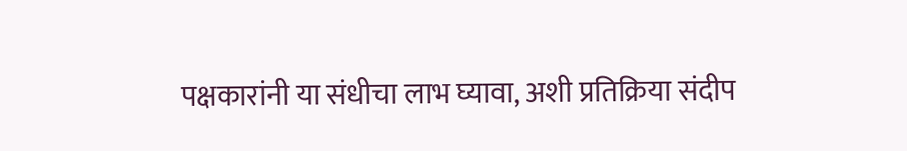पक्षकारांनी या संधीचा लाभ घ्यावा, अशी प्रतिक्रिया संदीप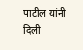पाटील यांनी दिली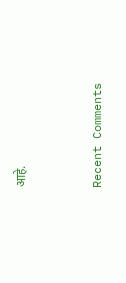आहे.


Recent Comments